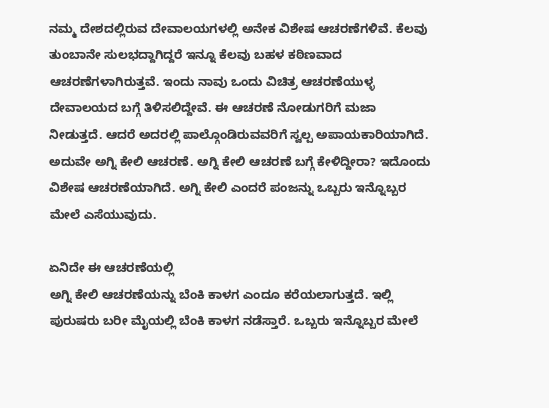ನಮ್ಮ ದೇಶದಲ್ಲಿರುವ ದೇವಾಲಯಗಳಲ್ಲಿ ಅನೇಕ ವಿಶೇಷ ಆಚರಣೆಗಳಿವೆ. ಕೆಲವು ತುಂಬಾನೇ ಸುಲಭದ್ದಾಗಿದ್ದರೆ ಇನ್ನೂ ಕೆಲವು ಬಹಳ ಕಠಿಣವಾದ ಆಚರಣೆಗಳಾಗಿರುತ್ತವೆ. ಇಂದು ನಾವು ಒಂದು ವಿಚಿತ್ರ ಆಚರಣೆಯುಳ್ಳ ದೇವಾಲಯದ ಬಗ್ಗೆ ತಿಳಿಸಲಿದ್ದೇವೆ. ಈ ಆಚರಣೆ ನೋಡುಗರಿಗೆ ಮಜಾ ನೀಡುತ್ತದೆ. ಆದರೆ ಅದರಲ್ಲಿ ಪಾಲ್ಗೊಂಡಿರುವವರಿಗೆ ಸ್ವಲ್ಪ ಅಪಾಯಕಾರಿಯಾಗಿದೆ. ಅದುವೇ ಅಗ್ನಿ ಕೇಲಿ ಆಚರಣೆ. ಅಗ್ನಿ ಕೇಲಿ ಆಚರಣೆ ಬಗ್ಗೆ ಕೇಳಿದ್ದೀರಾ? ಇದೊಂದು ವಿಶೇಷ ಆಚರಣೆಯಾಗಿದೆ. ಅಗ್ನಿ ಕೇಲಿ ಎಂದರೆ ಪಂಜನ್ನು ಒಬ್ಬರು ಇನ್ನೊಬ್ಬರ ಮೇಲೆ ಎಸೆಯುವುದು.

ಏನಿದೇ ಈ ಆಚರಣೆಯಲ್ಲಿ
ಅಗ್ನಿ ಕೇಲಿ ಆಚರಣೆಯನ್ನು ಬೆಂಕಿ ಕಾಳಗ ಎಂದೂ ಕರೆಯಲಾಗುತ್ತದೆ. ಇಲ್ಲಿ ಪುರುಷರು ಬರೀ ಮೈಯಲ್ಲಿ ಬೆಂಕಿ ಕಾಳಗ ನಡೆಸ್ತಾರೆ. ಒಬ್ಬರು ಇನ್ನೊಬ್ಬರ ಮೇಲೆ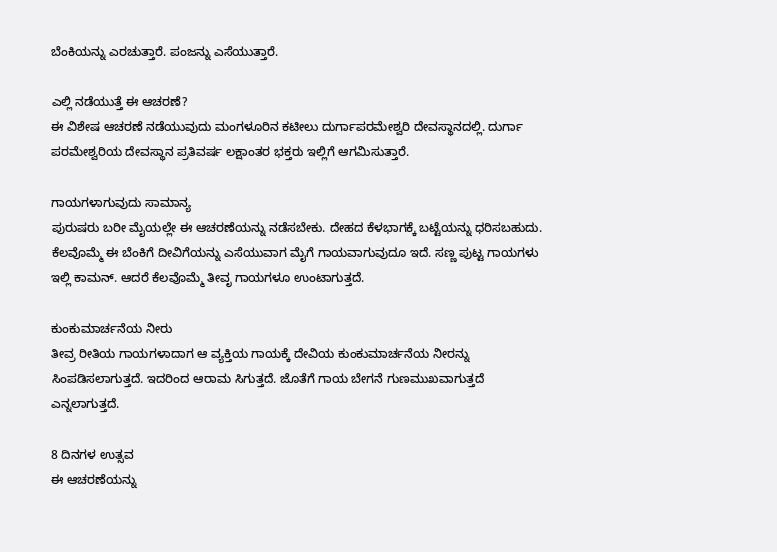ಬೆಂಕಿಯನ್ನು ಎರಚುತ್ತಾರೆ. ಪಂಜನ್ನು ಎಸೆಯುತ್ತಾರೆ.

ಎಲ್ಲಿ ನಡೆಯುತ್ತೆ ಈ ಆಚರಣೆ?
ಈ ವಿಶೇಷ ಆಚರಣೆ ನಡೆಯುವುದು ಮಂಗಳೂರಿನ ಕಟೀಲು ದುರ್ಗಾಪರಮೇಶ್ವರಿ ದೇವಸ್ಥಾನದಲ್ಲಿ. ದುರ್ಗಾ ಪರಮೇಶ್ವರಿಯ ದೇವಸ್ಥಾನ ಪ್ರತಿವರ್ಷ ಲಕ್ಷಾಂತರ ಭಕ್ತರು ಇಲ್ಲಿಗೆ ಆಗಮಿಸುತ್ತಾರೆ.

ಗಾಯಗಳಾಗುವುದು ಸಾಮಾನ್ಯ
ಪುರುಷರು ಬರೀ ಮೈಯಲ್ಲೇ ಈ ಆಚರಣೆಯನ್ನು ನಡೆಸಬೇಕು. ದೇಹದ ಕೆಳಭಾಗಕ್ಕೆ ಬಟ್ಟೆಯನ್ನು ಧರಿಸಬಹುದು. ಕೆಲವೊಮ್ಮೆ ಈ ಬೆಂಕಿಗೆ ದೀವಿಗೆಯನ್ನು ಎಸೆಯುವಾಗ ಮೈಗೆ ಗಾಯವಾಗುವುದೂ ಇದೆ. ಸಣ್ಣ ಪುಟ್ಟ ಗಾಯಗಳು ಇಲ್ಲಿ ಕಾಮನ್. ಆದರೆ ಕೆಲವೊಮ್ಮೆ ತೀವೃ ಗಾಯಗಳೂ ಉಂಟಾಗುತ್ತದೆ.

ಕುಂಕುಮಾರ್ಚನೆಯ ನೀರು
ತೀವ್ರ ರೀತಿಯ ಗಾಯಗಳಾದಾಗ ಆ ವ್ಯಕ್ತಿಯ ಗಾಯಕ್ಕೆ ದೇವಿಯ ಕುಂಕುಮಾರ್ಚನೆಯ ನೀರನ್ನು ಸಿಂಪಡಿಸಲಾಗುತ್ತದೆ. ಇದರಿಂದ ಆರಾಮ ಸಿಗುತ್ತದೆ. ಜೊತೆಗೆ ಗಾಯ ಬೇಗನೆ ಗುಣಮುಖವಾಗುತ್ತದೆ ಎನ್ನಲಾಗುತ್ತದೆ.

8 ದಿನಗಳ ಉತ್ಸವ
ಈ ಆಚರಣೆಯನ್ನು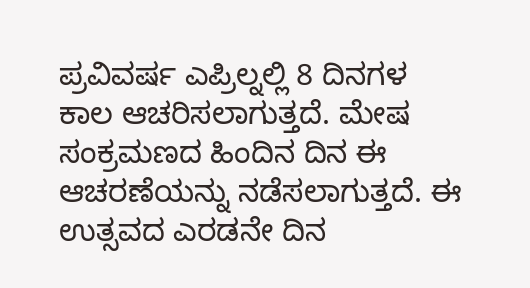ಪ್ರವಿವರ್ಷ ಎಪ್ರಿಲ್ನಲ್ಲಿ 8 ದಿನಗಳ ಕಾಲ ಆಚರಿಸಲಾಗುತ್ತದೆ. ಮೇಷ ಸಂಕ್ರಮಣದ ಹಿಂದಿನ ದಿನ ಈ ಆಚರಣೆಯನ್ನು ನಡೆಸಲಾಗುತ್ತದೆ. ಈ ಉತ್ಸವದ ಎರಡನೇ ದಿನ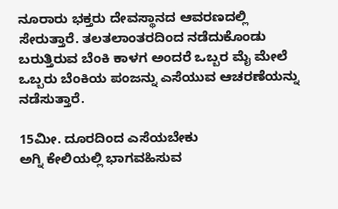ನೂರಾರು ಭಕ್ತರು ದೇವಸ್ಥಾನದ ಆವರಣದಲ್ಲಿ ಸೇರುತ್ತಾರೆ. ತಲತಲಾಂತರದಿಂದ ನಡೆದುಕೊಂಡು ಬರುತ್ತಿರುವ ಬೆಂಕಿ ಕಾಳಗ ಅಂದರೆ ಒಬ್ಬರ ಮೈ ಮೇಲೆ ಒಬ್ಬರು ಬೆಂಕಿಯ ಪಂಜನ್ನು ಎಸೆಯುವ ಆಚರಣೆಯನ್ನು ನಡೆಸುತ್ತಾರೆ.

15ಮೀ. ದೂರದಿಂದ ಎಸೆಯಬೇಕು
ಅಗ್ನಿ ಕೇಲಿಯಲ್ಲಿ ಭಾಗವಹಿಸುವ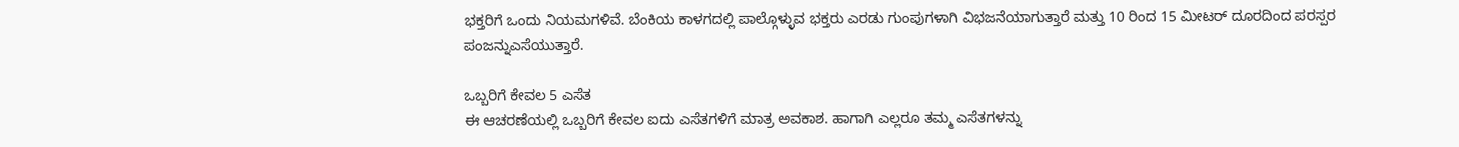ಭಕ್ತರಿಗೆ ಒಂದು ನಿಯಮಗಳಿವೆ. ಬೆಂಕಿಯ ಕಾಳಗದಲ್ಲಿ ಪಾಲ್ಗೊಳ್ಳುವ ಭಕ್ತರು ಎರಡು ಗುಂಪುಗಳಾಗಿ ವಿಭಜನೆಯಾಗುತ್ತಾರೆ ಮತ್ತು 10 ರಿಂದ 15 ಮೀಟರ್ ದೂರದಿಂದ ಪರಸ್ಪರ ಪಂಜನ್ನುಎಸೆಯುತ್ತಾರೆ.

ಒಬ್ಬರಿಗೆ ಕೇವಲ 5 ಎಸೆತ
ಈ ಆಚರಣೆಯಲ್ಲಿ ಒಬ್ಬರಿಗೆ ಕೇವಲ ಐದು ಎಸೆತಗಳಿಗೆ ಮಾತ್ರ ಅವಕಾಶ. ಹಾಗಾಗಿ ಎಲ್ಲರೂ ತಮ್ಮ ಎಸೆತಗಳನ್ನು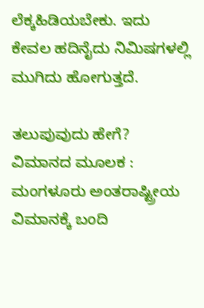ಲೆಕ್ಕಹಿಡಿಯಬೇಕು. ಇದು ಕೇವಲ ಹದಿನೈದು ನಿಮಿಷಗಳಲ್ಲಿ ಮುಗಿದು ಹೋಗುತ್ತದೆ.

ತಲುಪುವುದು ಹೇಗೆ?
ವಿಮಾನದ ಮೂಲಕ : ಮಂಗಳೂರು ಅಂತರಾಷ್ಟ್ರೀಯ ವಿಮಾನಕ್ಕೆ ಬಂದಿ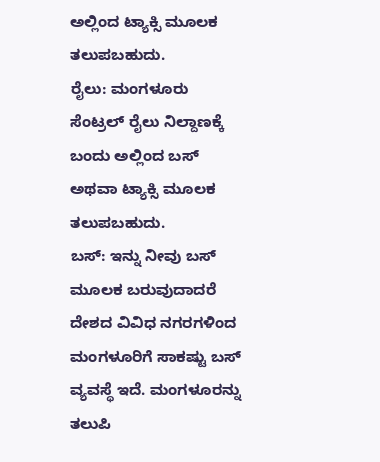ಅಲ್ಲಿಂದ ಟ್ಯಾಕ್ಸಿ ಮೂಲಕ ತಲುಪಬಹುದು.
ರೈಲು: ಮಂಗಳೂರು ಸೆಂಟ್ರಲ್ ರೈಲು ನಿಲ್ದಾಣಕ್ಕೆ ಬಂದು ಅಲ್ಲಿಂದ ಬಸ್ ಅಥವಾ ಟ್ಯಾಕ್ಸಿ ಮೂಲಕ ತಲುಪಬಹುದು.
ಬಸ್: ಇನ್ನು ನೀವು ಬಸ್ ಮೂಲಕ ಬರುವುದಾದರೆ ದೇಶದ ವಿವಿಧ ನಗರಗಳಿಂದ ಮಂಗಳೂರಿಗೆ ಸಾಕಷ್ಟು ಬಸ್ ವ್ಯವಸ್ಥೆ ಇದೆ. ಮಂಗಳೂರನ್ನು ತಲುಪಿ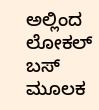ಅಲ್ಲಿಂದ ಲೋಕಲ್ ಬಸ್ ಮೂಲಕ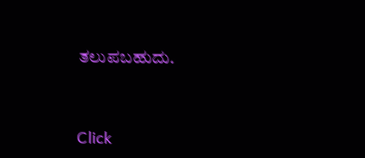ತಲುಪಬಹುದು.


Click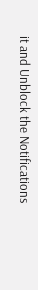it and Unblock the Notifications